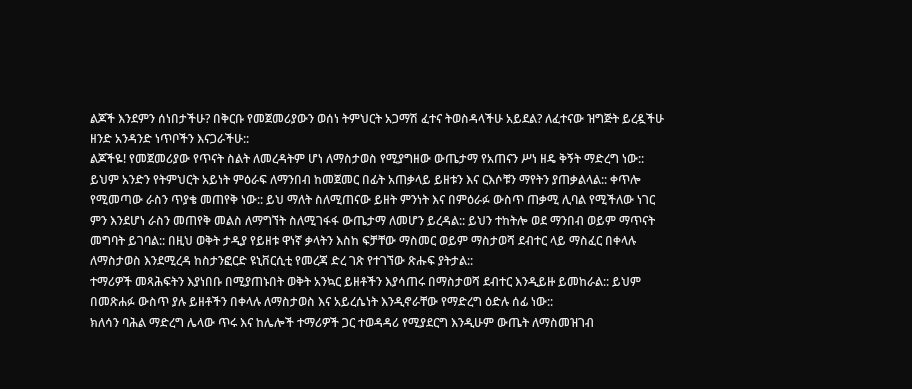ልጆች እንደምን ሰነበታችሁ? በቅርቡ የመጀመሪያውን ወሰነ ትምህርት አጋማሽ ፈተና ትወስዳላችሁ አይደል? ለፈተናው ዝግጅት ይረዷችሁ ዘንድ አንዳንድ ነጥቦችን እናጋራችሁ::
ልጆችዬ! የመጀመሪያው የጥናት ስልት ለመረዳትም ሆነ ለማስታወስ የሚያግዘው ውጤታማ የአጠናን ሥነ ዘዴ ቅኝት ማድረግ ነው:: ይህም አንድን የትምህርት አይነት ምዕራፍ ለማንበብ ከመጀመር በፊት አጠቃላይ ይዘቱን እና ርእሶቹን ማየትን ያጠቃልላል:: ቀጥሎ የሚመጣው ራስን ጥያቄ መጠየቅ ነው:: ይህ ማለት ስለሚጠናው ይዘት ምንነት እና በምዕራፉ ውስጥ ጠቃሚ ሊባል የሚችለው ነገር ምን እንደሆነ ራስን መጠየቅ መልስ ለማግኘት ስለሚገፋፋ ውጤታማ ለመሆን ይረዳል:: ይህን ተከትሎ ወደ ማንበብ ወይም ማጥናት መግባት ይገባል:: በዚህ ወቅት ታዲያ የይዘቱ ዋነኛ ቃላትን እስከ ፍቻቸው ማስመር ወይም ማስታወሻ ደብተር ላይ ማስፈር በቀላሉ ለማስታወስ እንደሚረዳ ከስታንፎርድ ዩኒቨርሲቲ የመረጃ ድረ ገጽ የተገኘው ጽሑፍ ያትታል::
ተማሪዎች መጻሕፍትን እያነበቡ በሚያጠኑበት ወቅት አንኳር ይዘቶችን እያሳጠሩ በማስታወሻ ደብተር እንዲይዙ ይመከራል:: ይህም በመጽሐፉ ውስጥ ያሉ ይዘቶችን በቀላሉ ለማስታወስ እና አይረሴነት እንዲኖራቸው የማድረግ ዕድሉ ሰፊ ነው::
ክለሳን ባሕል ማድረግ ሌላው ጥሩ እና ከሌሎች ተማሪዎች ጋር ተወዳዳሪ የሚያደርግ እንዲሁም ውጤት ለማስመዝገብ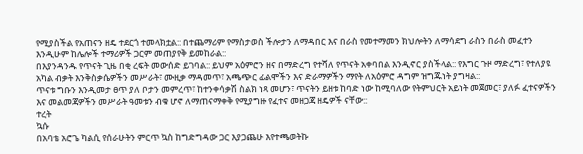የሚያስችል የአጠናን ዘዴ ተደርጎ ተመላክቷል:: በተጨማሪም የማስታወስ ችሎታን ለማዳበር እና በራስ የመተማመን ክህሎትን ለማሳደግ ራስን በራስ መፈተን እንዲሁም ከሌሎች ተማሪዎች ጋርም መጠያየቅ ይመከራል::
በእያንዳንዱ የጥናት ጊዜ በቂ ረፍት መውሰድ ይገባል:: ይህም አዕምሮን ዘና በማድረግ የተሻለ የጥናት አቀባበል እንዲኖር ያስችላል:: የእግር ጉዞ ማድረግ፣ የተለያዩ አካል ብቃት እንቅስቃሴዎችን መሥራት፣ ሙዚቃ ማዳመጥ፣ አጫጭር ፊልሞችን እና ድራማዎችን ማየት ለአዕምሮ ዳግም ዝግጁነት ያግዛል::
ጥናቱ ግቡን እንዲመታ ፀጥ ያለ ቦታን መምረጥ፣ ከተንቀሳቃሽ ስልክ ነጻ መሆን፣ ጥናትን ይዘቱ ከባድ ነው ከሚባለው የትምህርት አይነት መጀመር፣ ያለፉ ፈተናዎችን እና መልመጃዎችን መሥራት ዓመቱን ብቁ ሆኖ ለማጠናማቀቅ የሚያግዙ የፈተና መዘጋጃ ዘዴዎች ናቸው::
ተረት
ኳሱ
በአባቴ አሮጌ ካልሲ የሰራሁትን ምርጥ ኳስ ከግድግዳው ጋር እያጋጨሁ እየተጫወትኩ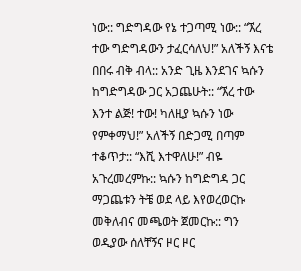ነው:: ግድግዳው የኔ ተጋጣሚ ነው:: “ኧረ ተው ግድግዳውን ታፈርሳለህ!” አለችኝ እናቴ በበሩ ብቅ ብላ:: አንድ ጊዜ እንደገና ኳሱን ከግድግዳው ጋር አጋጨሁት:: “ኧረ ተው እንተ ልጅ! ተው! ካለዚያ ኳሱን ነው የምቀማህ!” አለችኝ በድጋሚ በጣም ተቆጥታ:: “እሺ እተዋለሁ!” ብዬ አጉረመረምኩ:: ኳሱን ከግድግዳ ጋር ማጋጨቱን ትቼ ወደ ላይ እየወረወርኩ መቅለብና መጫወት ጀመርኩ:: ግን ወዲያው ሰለቸኝና ዞር ዞር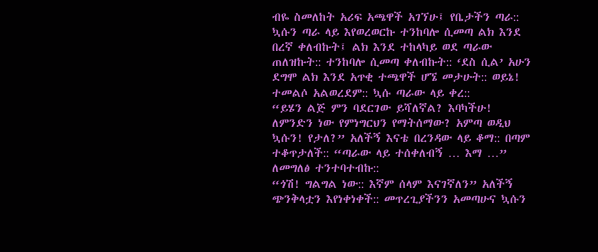ብዬ ስመለከት አሪፍ አጫዋች አገኘሁ፤ የቤታችን ጣራ:: ኳሱን ጣራ ላይ እየወረወርኩ ተንከባሎ ሲመጣ ልክ እንደ በረኛ ቀለብኩት፤ ልክ እንደ ተከላካይ ወደ ጣራው ጠለዝኩት:: ተንከባሎ ሲመጣ ቀለብኩት:: ‘ደስ ሲል’ አሁን ደግሞ ልክ እንደ አጥቂ ተጫዋች ሆኜ መታሁት:: ወይኔ! ተመልሶ አልወረደም:: ኳሱ ጣራው ላይ ቀረ::
“ይሄን ልጅ ምን ባደርገው ይሻለኛል? እባካችሁ! ለምንድን ነው የምነግርህን የማትሰማው? አምጣ ወዲህ ኳሱን! የታለ?” አለችኝ እናቴ በረንዳው ላይ ቆማ:: በጣም ተቆጥታለች:: “ጣራው ላይ ተሰቀለብኝ … እማ …” ለመግለፅ ተንተባተብኩ::
“ጎሽ! ግልግል ነው:: እኛም ሰላም እናገኛለን” አለችኝ ጭንቅላቷን እየነቀነቀች:: መጥረጊያችንን አመጣሁና ኳሱን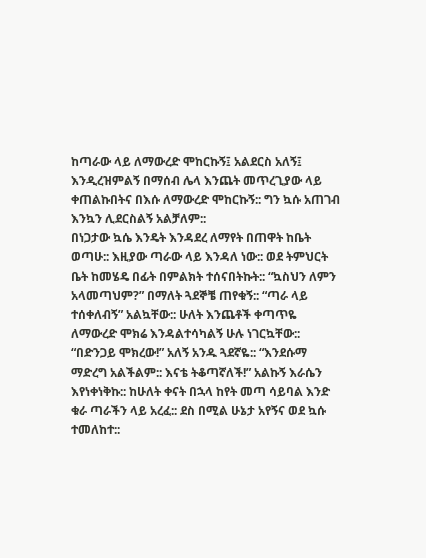ከጣራው ላይ ለማውረድ ሞከርኩኝ፤ አልደርስ አለኝ፤ እንዲረዝምልኝ በማሰብ ሌላ እንጨት መጥረጊያው ላይ ቀጠልኩበትና በእሱ ለማውረድ ሞከርኩኝ:: ግን ኳሱ አጠገብ እንኳን ሊደርስልኝ አልቻለም::
በነጋታው ኳሴ እንዴት እንዳደረ ለማየት በጠዋት ከቤት ወጣሁ:: እዚያው ጣራው ላይ እንዳለ ነው:: ወደ ትምህርት ቤት ከመሄዴ በፊት በምልክት ተሰናበትኩት:: “ኳስህን ለምን አላመጣህም?” በማለት ጓደኞቼ ጠየቁኝ:: “ጣራ ላይ ተሰቀለብኝ” አልኳቸው:: ሁለት እንጨቶች ቀጣጥዬ ለማውረድ ሞክሬ እንዳልተሳካልኝ ሁሉ ነገርኳቸው:: “በድንጋይ ሞክረው!” አለኝ አንዱ ጓደኛዬ:: “እንደሱማ ማድረግ አልችልም:: እናቴ ትቆጣኛለች!” አልኩኝ እራሴን እየነቀነቅኩ:: ከሁለት ቀናት በኋላ ከየት መጣ ሳይባል እንድ ቁራ ጣራችን ላይ አረፈ:: ደስ በሚል ሁኔታ አየኝና ወደ ኳሱ ተመለከተ::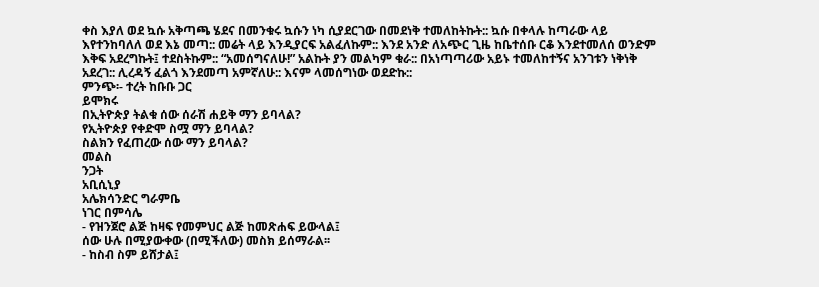ቀስ እያለ ወደ ኳሱ አቅጣጫ ሄደና በመንቁሩ ኳሱን ነካ ሲያደርገው በመደነቅ ተመለከትኩት:: ኳሱ በቀላሉ ከጣራው ላይ እየተንከባለለ ወደ እኔ መጣ:: መሬት ላይ እንዲያርፍ አልፈለኩም:: እንደ አንድ ለአጭር ጊዜ ከቤተሰቡ ርቆ እንደተመለሰ ወንድም እቅፍ አደረግኩት፤ ተደስትኩም:: “አመሰግናለሁ!” አልኩት ያን መልካም ቁራ:: በአነጣጣሪው አይኑ ተመለከተኝና አንገቱን ነቅነቅ አደረገ:: ሊረዳኝ ፈልጎ እንደመጣ አምኛለሁ:: እናም ላመሰግነው ወደድኩ::
ምንጭ፡- ተረት ከቡቡ ጋር
ይሞክሩ
በኢትዮጵያ ትልቁ ሰው ሰራሽ ሐይቅ ማን ይባላል?
የኢትዮጵያ የቀድሞ ስሟ ማን ይባላል?
ስልክን የፈጠረው ሰው ማን ይባላል?
መልስ
ንጋት
አቢሲኒያ
አሌክሳንድር ግራምቤ
ነገር በምሳሌ
- የዝንጀሮ ልጅ ከዛፍ የመምህር ልጅ ከመጽሐፍ ይውላል፤
ሰው ሁሉ በሚያውቀው (በሚችለው) መስክ ይሰማራል፡፡
- ከስብ ስም ይሸታል፤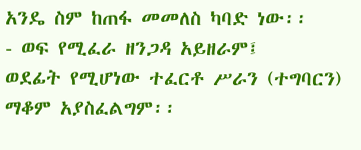አንዴ ስም ከጠፋ መመለስ ካባድ ነው፡፡
- ወፍ የሚፈራ ዘንጋዳ አይዘራም፤
ወደፊት የሚሆነው ተፈርቶ ሥራን (ተግባርን) ማቆም አያስፈልግም፡፡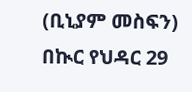(ቢኒያም መስፍን)
በኲር የህዳር 29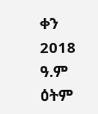ቀን 2018 ዓ.ም ዕትም